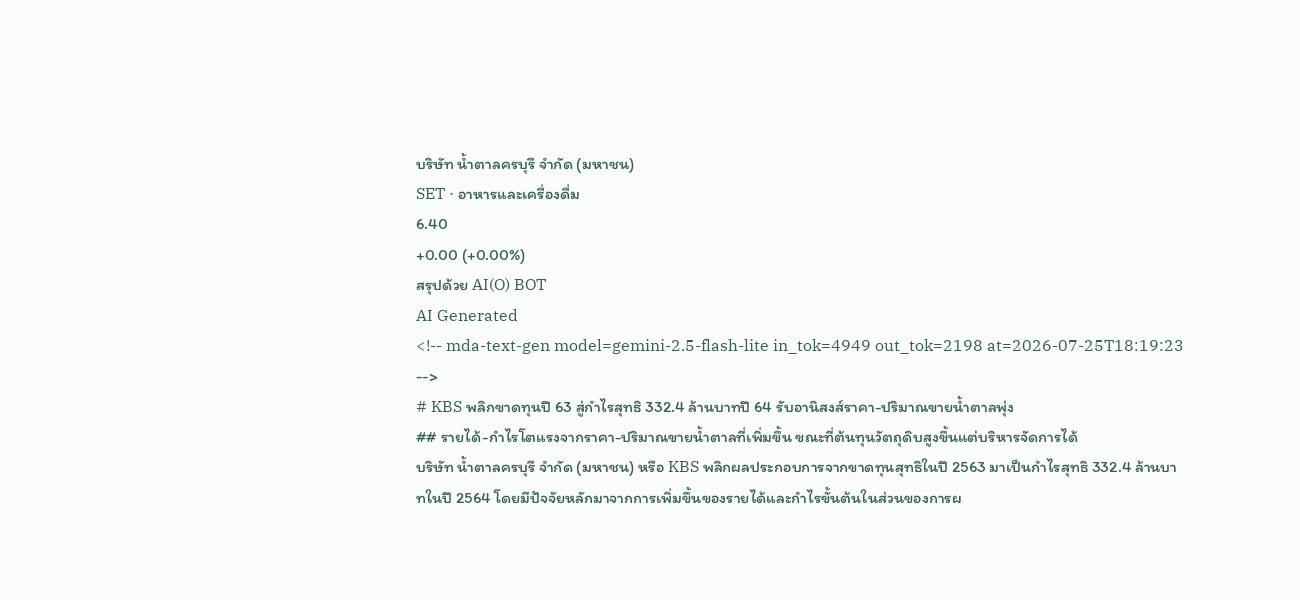บริษัท น้ำตาลครบุรี จำกัด (มหาชน)
SET · อาหารและเครื่องดื่ม
6.40
+0.00 (+0.00%)
สรุปด้วย AI(O) BOT
AI Generated
<!-- mda-text-gen model=gemini-2.5-flash-lite in_tok=4949 out_tok=2198 at=2026-07-25T18:19:23 -->
# KBS พลิกขาดทุนปี 63 สู่กำไรสุทธิ 332.4 ล้านบาทปี 64 รับอานิสงส์ราคา-ปริมาณขายน้ำตาลพุ่ง
## รายได้-กำไรโตแรงจากราคา-ปริมาณขายน้ำตาลที่เพิ่มขึ้น ขณะที่ต้นทุนวัตถุดิบสูงขึ้นแต่บริหารจัดการได้
บริษัท น้ำตาลครบุรี จำกัด (มหาชน) หรือ KBS พลิกผลประกอบการจากขาดทุนสุทธิในปี 2563 มาเป็นกำไรสุทธิ 332.4 ล้านบาทในปี 2564 โดยมีปัจจัยหลักมาจากการเพิ่มขึ้นของรายได้และกำไรขั้นต้นในส่วนของการผ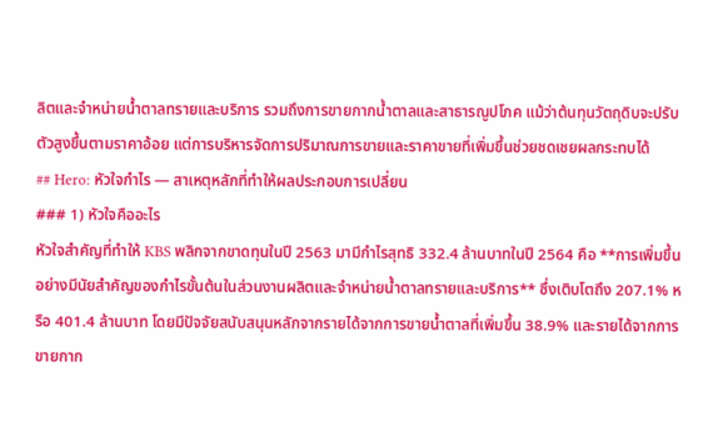ลิตและจำหน่ายน้ำตาลทรายและบริการ รวมถึงการขายกากน้ำตาลและสาธารณูปโภค แม้ว่าต้นทุนวัตถุดิบจะปรับตัวสูงขึ้นตามราคาอ้อย แต่การบริหารจัดการปริมาณการขายและราคาขายที่เพิ่มขึ้นช่วยชดเชยผลกระทบได้
## Hero: หัวใจกำไร — สาเหตุหลักที่ทำให้ผลประกอบการเปลี่ยน
### 1) หัวใจคืออะไร
หัวใจสำคัญที่ทำให้ KBS พลิกจากขาดทุนในปี 2563 มามีกำไรสุทธิ 332.4 ล้านบาทในปี 2564 คือ **การเพิ่มขึ้นอย่างมีนัยสำคัญของกำไรขั้นต้นในส่วนงานผลิตและจำหน่ายน้ำตาลทรายและบริการ** ซึ่งเติบโตถึง 207.1% หรือ 401.4 ล้านบาท โดยมีปัจจัยสนับสนุนหลักจากรายได้จากการขายน้ำตาลที่เพิ่มขึ้น 38.9% และรายได้จากการขายกาก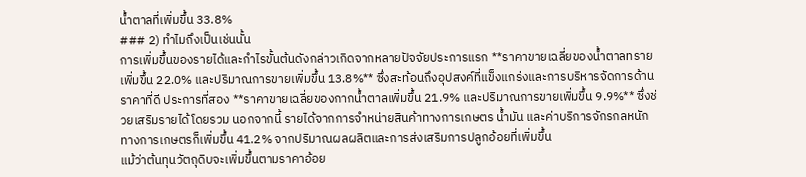น้ำตาลที่เพิ่มขึ้น 33.8%
### 2) ทำไมถึงเป็นเช่นนั้น
การเพิ่มขึ้นของรายได้และกำไรขั้นต้นดังกล่าวเกิดจากหลายปัจจัยประการแรก **ราคาขายเฉลี่ยของน้ำตาลทรายเพิ่มขึ้น 22.0% และปริมาณการขายเพิ่มขึ้น 13.8%** ซึ่งสะท้อนถึงอุปสงค์ที่แข็งแกร่งและการบริหารจัดการด้านราคาที่ดี ประการที่สอง **ราคาขายเฉลี่ยของกากน้ำตาลเพิ่มขึ้น 21.9% และปริมาณการขายเพิ่มขึ้น 9.9%** ซึ่งช่วยเสริมรายได้โดยรวม นอกจากนี้ รายได้จากการจำหน่ายสินค้าทางการเกษตร น้ำมัน และค่าบริการจักรกลหนักทางการเกษตรก็เพิ่มขึ้น 41.2% จากปริมาณผลผลิตและการส่งเสริมการปลูกอ้อยที่เพิ่มขึ้น
แม้ว่าต้นทุนวัตถุดิบจะเพิ่มขึ้นตามราคาอ้อย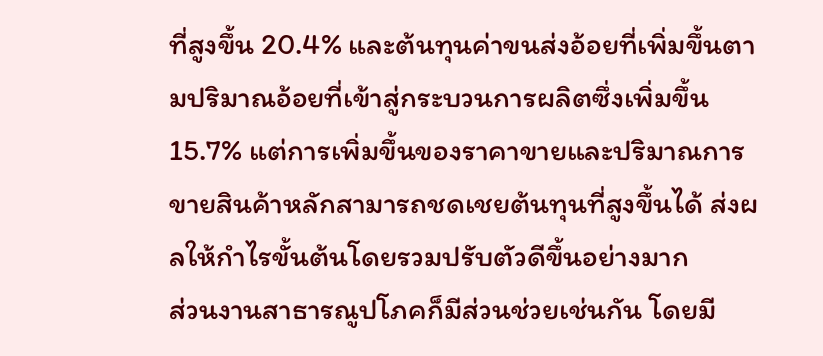ที่สูงขึ้น 20.4% และต้นทุนค่าขนส่งอ้อยที่เพิ่มขึ้นตามปริมาณอ้อยที่เข้าสู่กระบวนการผลิตซึ่งเพิ่มขึ้น 15.7% แต่การเพิ่มขึ้นของราคาขายและปริมาณการขายสินค้าหลักสามารถชดเชยต้นทุนที่สูงขึ้นได้ ส่งผลให้กำไรขั้นต้นโดยรวมปรับตัวดีขึ้นอย่างมาก
ส่วนงานสาธารณูปโภคก็มีส่วนช่วยเช่นกัน โดยมี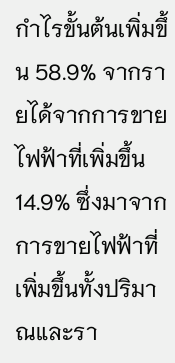กำไรขั้นต้นเพิ่มขึ้น 58.9% จากรายได้จากการขายไฟฟ้าที่เพิ่มขึ้น 14.9% ซึ่งมาจากการขายไฟฟ้าที่เพิ่มขึ้นทั้งปริมาณและรา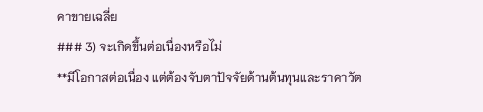คาขายเฉลี่ย
### 3) จะเกิดขึ้นต่อเนื่องหรือไม่
**มีโอกาสต่อเนื่อง แต่ต้องจับตาปัจจัยด้านต้นทุนและราคาวัต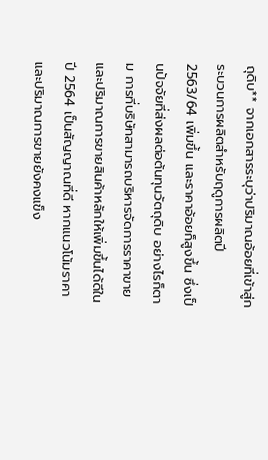ถุดิบ** จากเอกสารระบุว่าปริมาณอ้อยที่เข้าสู่กระบวนการผลิตสำหรับฤดูการผลิตปี 2563/64 เพิ่มขึ้น และราคาอ้อยก็สูงขึ้น ซึ่งเป็นปัจจัยที่ส่งผลต่อต้นทุนวัตถุดิบ อย่างไรก็ตาม การที่บริษัทสามารถบริหารจัดการราคาขายและปริมาณการขายสินค้าหลักให้เพิ่มขึ้นได้ดีในปี 2564 เป็นสัญญาณที่ดี หากแนวโน้มราคาและปริมาณการขายยังคงแข็ง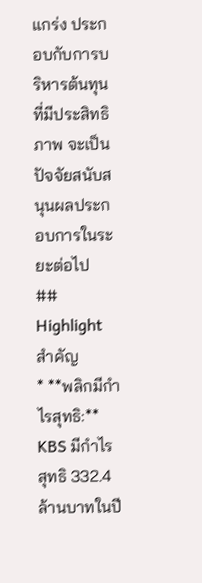แกร่ง ประกอบกับการบริหารต้นทุนที่มีประสิทธิภาพ จะเป็นปัจจัยสนับสนุนผลประกอบการในระยะต่อไป
## Highlight สำคัญ
* **พลิกมีกำไรสุทธิ:** KBS มีกำไรสุทธิ 332.4 ล้านบาทในปี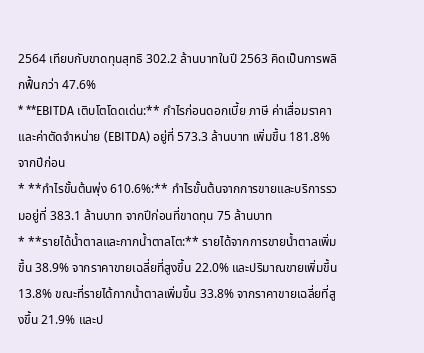2564 เทียบกับขาดทุนสุทธิ 302.2 ล้านบาทในปี 2563 คิดเป็นการพลิกฟื้นกว่า 47.6%
* **EBITDA เติบโตโดดเด่น:** กำไรก่อนดอกเบี้ย ภาษี ค่าเสื่อมราคา และค่าตัดจำหน่าย (EBITDA) อยู่ที่ 573.3 ล้านบาท เพิ่มขึ้น 181.8% จากปีก่อน
* **กำไรขั้นต้นพุ่ง 610.6%:** กำไรขั้นต้นจากการขายและบริการรวมอยู่ที่ 383.1 ล้านบาท จากปีก่อนที่ขาดทุน 75 ล้านบาท
* **รายได้น้ำตาลและกากน้ำตาลโต:** รายได้จากการขายน้ำตาลเพิ่มขึ้น 38.9% จากราคาขายเฉลี่ยที่สูงขึ้น 22.0% และปริมาณขายเพิ่มขึ้น 13.8% ขณะที่รายได้กากน้ำตาลเพิ่มขึ้น 33.8% จากราคาขายเฉลี่ยที่สูงขึ้น 21.9% และป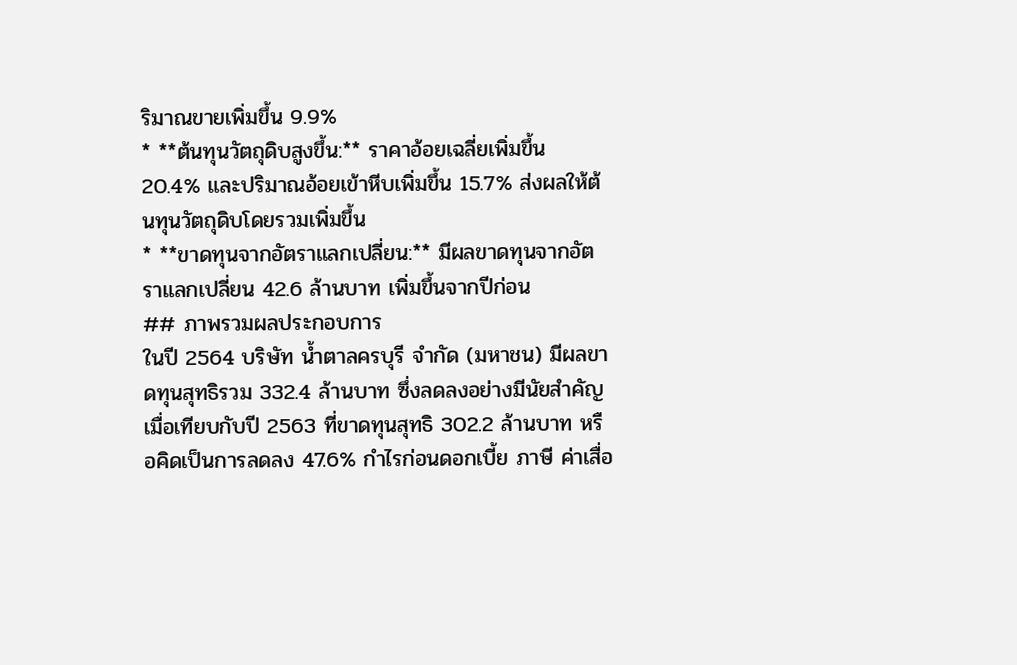ริมาณขายเพิ่มขึ้น 9.9%
* **ต้นทุนวัตถุดิบสูงขึ้น:** ราคาอ้อยเฉลี่ยเพิ่มขึ้น 20.4% และปริมาณอ้อยเข้าหีบเพิ่มขึ้น 15.7% ส่งผลให้ต้นทุนวัตถุดิบโดยรวมเพิ่มขึ้น
* **ขาดทุนจากอัตราแลกเปลี่ยน:** มีผลขาดทุนจากอัตราแลกเปลี่ยน 42.6 ล้านบาท เพิ่มขึ้นจากปีก่อน
## ภาพรวมผลประกอบการ
ในปี 2564 บริษัท น้ำตาลครบุรี จำกัด (มหาชน) มีผลขาดทุนสุทธิรวม 332.4 ล้านบาท ซึ่งลดลงอย่างมีนัยสำคัญเมื่อเทียบกับปี 2563 ที่ขาดทุนสุทธิ 302.2 ล้านบาท หรือคิดเป็นการลดลง 47.6% กำไรก่อนดอกเบี้ย ภาษี ค่าเสื่อ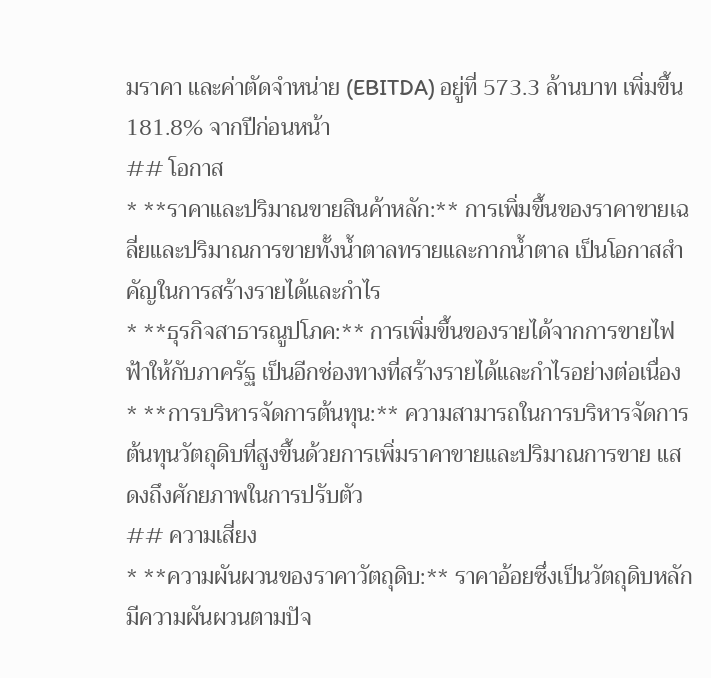มราคา และค่าตัดจำหน่าย (EBITDA) อยู่ที่ 573.3 ล้านบาท เพิ่มขึ้น 181.8% จากปีก่อนหน้า
## โอกาส
* **ราคาและปริมาณขายสินค้าหลัก:** การเพิ่มขึ้นของราคาขายเฉลี่ยและปริมาณการขายทั้งน้ำตาลทรายและกากน้ำตาล เป็นโอกาสสำคัญในการสร้างรายได้และกำไร
* **ธุรกิจสาธารณูปโภค:** การเพิ่มขึ้นของรายได้จากการขายไฟฟ้าให้กับภาครัฐ เป็นอีกช่องทางที่สร้างรายได้และกำไรอย่างต่อเนื่อง
* **การบริหารจัดการต้นทุน:** ความสามารถในการบริหารจัดการต้นทุนวัตถุดิบที่สูงขึ้นด้วยการเพิ่มราคาขายและปริมาณการขาย แสดงถึงศักยภาพในการปรับตัว
## ความเสี่ยง
* **ความผันผวนของราคาวัตถุดิบ:** ราคาอ้อยซึ่งเป็นวัตถุดิบหลักมีความผันผวนตามปัจ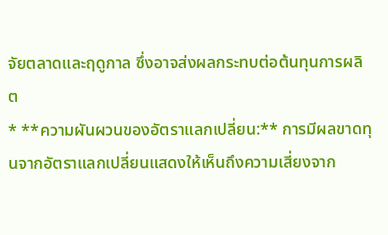จัยตลาดและฤดูกาล ซึ่งอาจส่งผลกระทบต่อต้นทุนการผลิต
* **ความผันผวนของอัตราแลกเปลี่ยน:** การมีผลขาดทุนจากอัตราแลกเปลี่ยนแสดงให้เห็นถึงความเสี่ยงจาก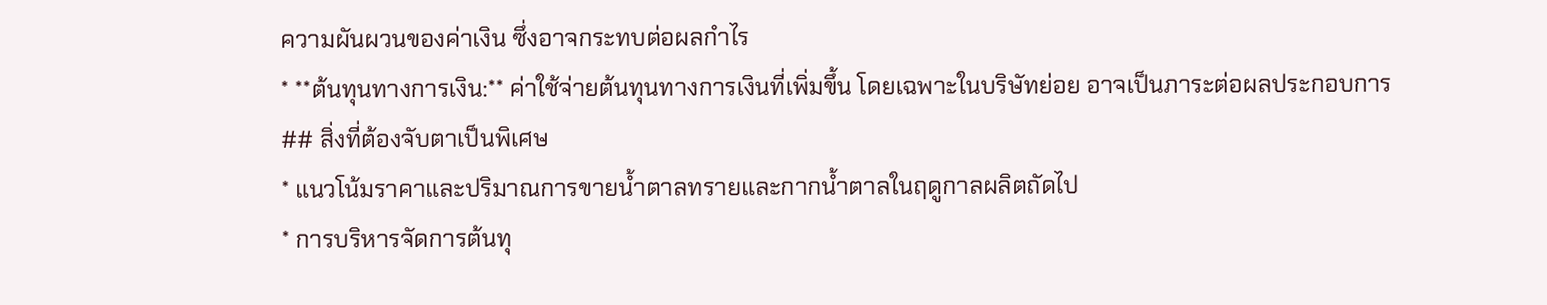ความผันผวนของค่าเงิน ซึ่งอาจกระทบต่อผลกำไร
* **ต้นทุนทางการเงิน:** ค่าใช้จ่ายต้นทุนทางการเงินที่เพิ่มขึ้น โดยเฉพาะในบริษัทย่อย อาจเป็นภาระต่อผลประกอบการ
## สิ่งที่ต้องจับตาเป็นพิเศษ
* แนวโน้มราคาและปริมาณการขายน้ำตาลทรายและกากน้ำตาลในฤดูกาลผลิตถัดไป
* การบริหารจัดการต้นทุ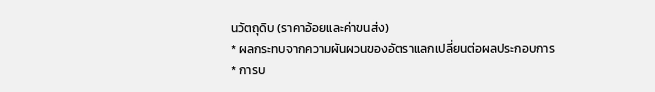นวัตถุดิบ (ราคาอ้อยและค่าขนส่ง)
* ผลกระทบจากความผันผวนของอัตราแลกเปลี่ยนต่อผลประกอบการ
* การบ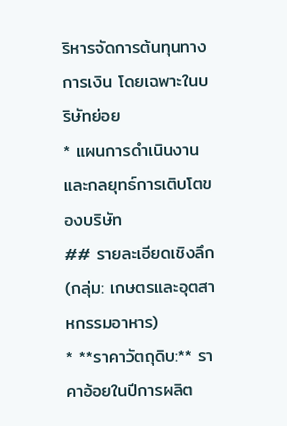ริหารจัดการต้นทุนทางการเงิน โดยเฉพาะในบริษัทย่อย
* แผนการดำเนินงานและกลยุทธ์การเติบโตของบริษัท
## รายละเอียดเชิงลึก (กลุ่ม: เกษตรและอุตสาหกรรมอาหาร)
* **ราคาวัตถุดิบ:** ราคาอ้อยในปีการผลิต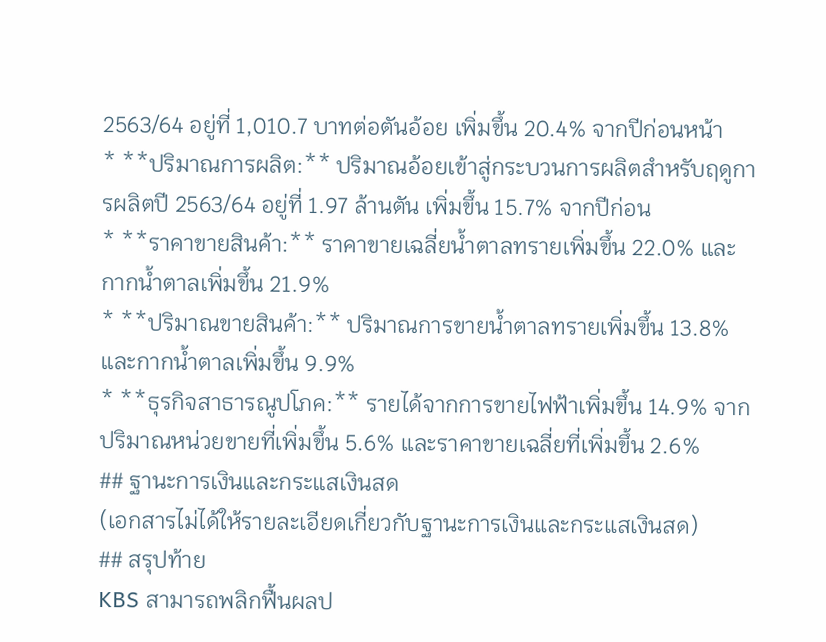2563/64 อยู่ที่ 1,010.7 บาทต่อตันอ้อย เพิ่มขึ้น 20.4% จากปีก่อนหน้า
* **ปริมาณการผลิต:** ปริมาณอ้อยเข้าสู่กระบวนการผลิตสำหรับฤดูการผลิตปี 2563/64 อยู่ที่ 1.97 ล้านตัน เพิ่มขึ้น 15.7% จากปีก่อน
* **ราคาขายสินค้า:** ราคาขายเฉลี่ยน้ำตาลทรายเพิ่มขึ้น 22.0% และกากน้ำตาลเพิ่มขึ้น 21.9%
* **ปริมาณขายสินค้า:** ปริมาณการขายน้ำตาลทรายเพิ่มขึ้น 13.8% และกากน้ำตาลเพิ่มขึ้น 9.9%
* **ธุรกิจสาธารณูปโภค:** รายได้จากการขายไฟฟ้าเพิ่มขึ้น 14.9% จากปริมาณหน่วยขายที่เพิ่มขึ้น 5.6% และราคาขายเฉลี่ยที่เพิ่มขึ้น 2.6%
## ฐานะการเงินและกระแสเงินสด
(เอกสารไม่ได้ให้รายละเอียดเกี่ยวกับฐานะการเงินและกระแสเงินสด)
## สรุปท้าย
KBS สามารถพลิกฟื้นผลป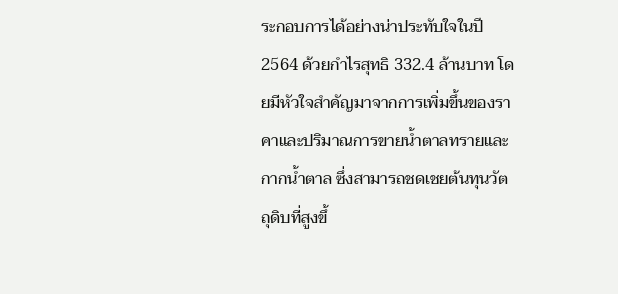ระกอบการได้อย่างน่าประทับใจในปี 2564 ด้วยกำไรสุทธิ 332.4 ล้านบาท โดยมีหัวใจสำคัญมาจากการเพิ่มขึ้นของราคาและปริมาณการขายน้ำตาลทรายและกากน้ำตาล ซึ่งสามารถชดเชยต้นทุนวัตถุดิบที่สูงขึ้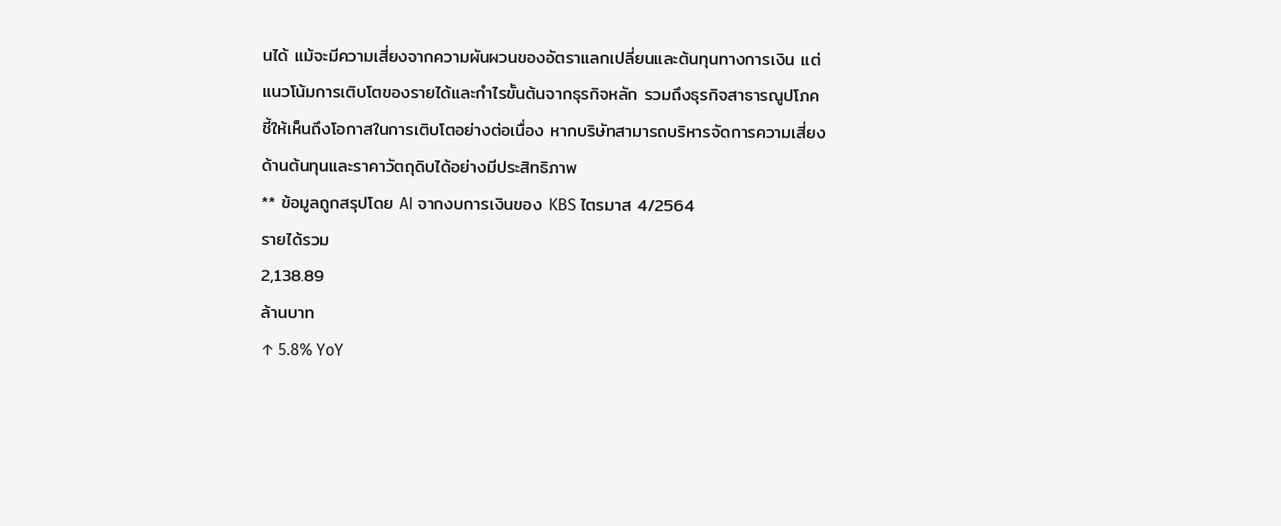นได้ แม้จะมีความเสี่ยงจากความผันผวนของอัตราแลกเปลี่ยนและต้นทุนทางการเงิน แต่แนวโน้มการเติบโตของรายได้และกำไรขั้นต้นจากธุรกิจหลัก รวมถึงธุรกิจสาธารณูปโภค ชี้ให้เห็นถึงโอกาสในการเติบโตอย่างต่อเนื่อง หากบริษัทสามารถบริหารจัดการความเสี่ยงด้านต้นทุนและราคาวัตถุดิบได้อย่างมีประสิทธิภาพ
** ข้อมูลถูกสรุปโดย AI จากงบการเงินของ KBS ไตรมาส 4/2564
รายได้รวม
2,138.89
ล้านบาท
↑ 5.8% YoY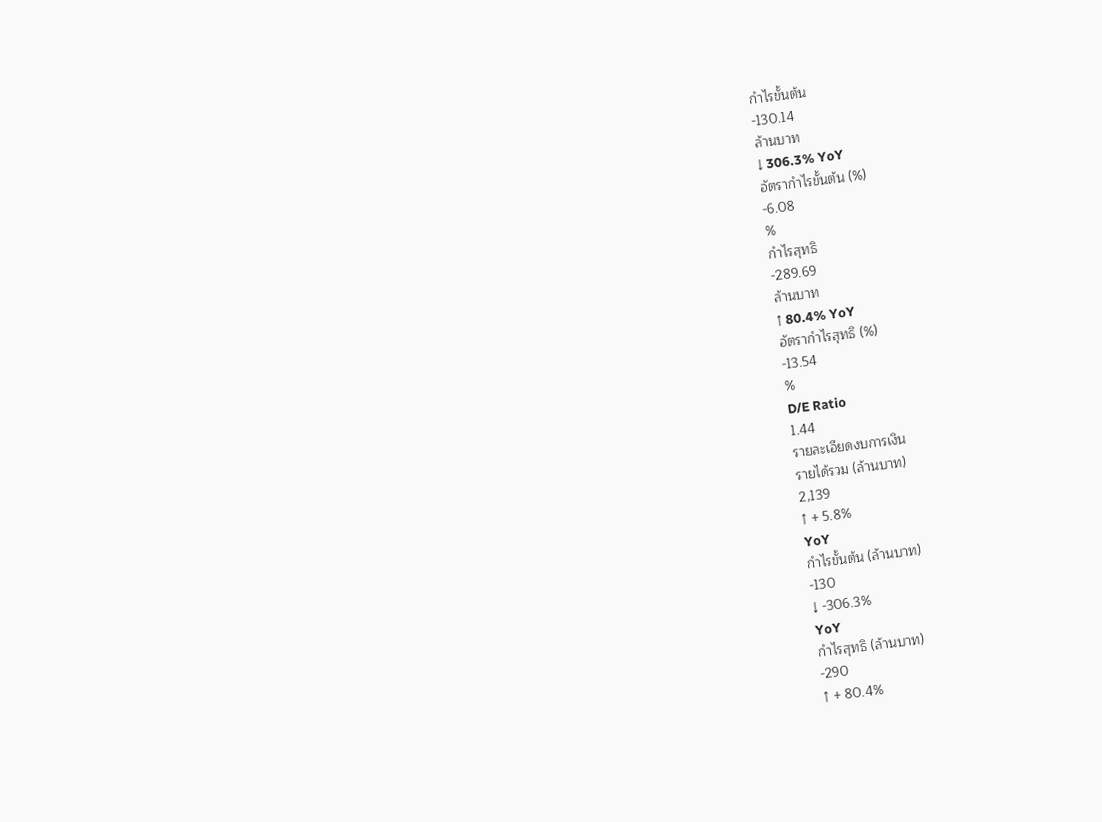กำไรขั้นต้น
-130.14
ล้านบาท
↓ 306.3% YoY
อัตรากำไรขั้นต้น (%)
-6.08
%
กำไรสุทธิ
-289.69
ล้านบาท
↑ 80.4% YoY
อัตรากำไรสุทธิ (%)
-13.54
%
D/E Ratio
1.44
รายละเอียดงบการเงิน
รายได้รวม (ล้านบาท)
2,139
↑ + 5.8%
YoY
กำไรขั้นต้น (ล้านบาท)
-130
↓ -306.3%
YoY
กำไรสุทธิ (ล้านบาท)
-290
↑ + 80.4%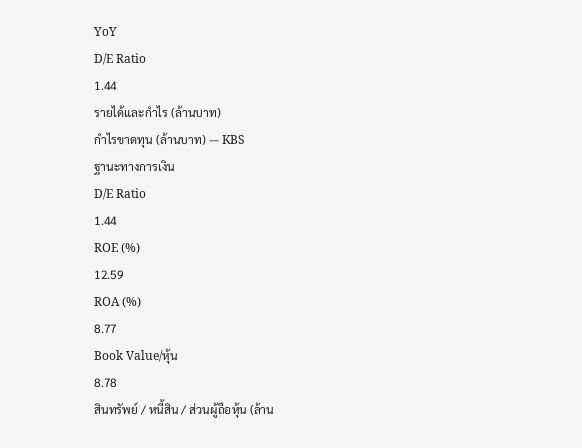YoY
D/E Ratio
1.44
รายได้และกำไร (ล้านบาท)
กำไรขาดทุน (ล้านบาท) — KBS
ฐานะทางการเงิน
D/E Ratio
1.44
ROE (%)
12.59
ROA (%)
8.77
Book Value/หุ้น
8.78
สินทรัพย์ / หนี้สิน / ส่วนผู้ถือหุ้น (ล้าน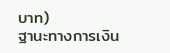บาท)
ฐานะทางการเงิน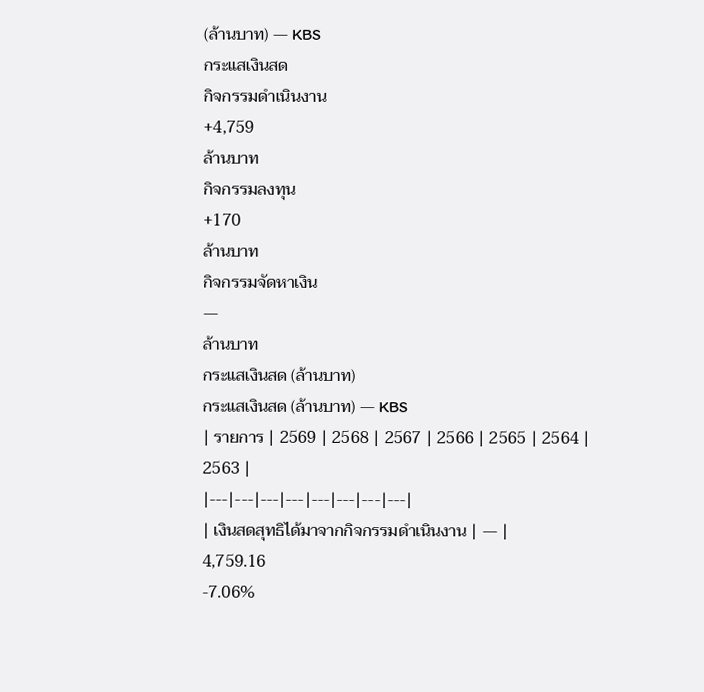(ล้านบาท) — KBS
กระแสเงินสด
กิจกรรมดำเนินงาน
+4,759
ล้านบาท
กิจกรรมลงทุน
+170
ล้านบาท
กิจกรรมจัดหาเงิน
—
ล้านบาท
กระแสเงินสด (ล้านบาท)
กระแสเงินสด (ล้านบาท) — KBS
| รายการ | 2569 | 2568 | 2567 | 2566 | 2565 | 2564 | 2563 |
|---|---|---|---|---|---|---|---|
| เงินสดสุทธิได้มาจากกิจกรรมดำเนินงาน | — |
4,759.16
-7.06%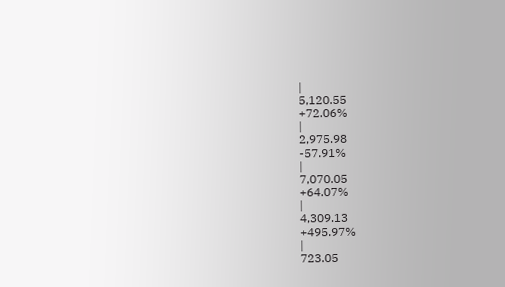|
5,120.55
+72.06%
|
2,975.98
-57.91%
|
7,070.05
+64.07%
|
4,309.13
+495.97%
|
723.05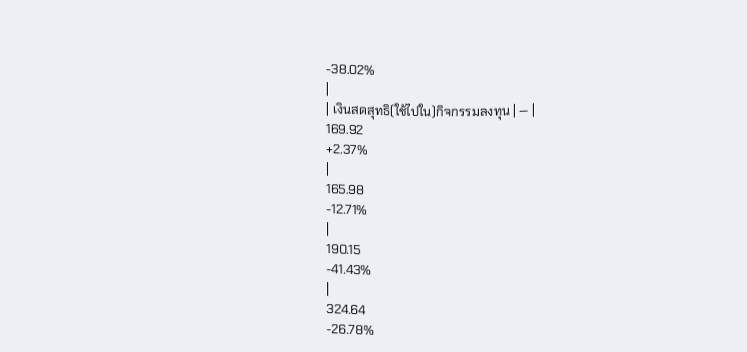-38.02%
|
| เงินสดสุทธิ(ใช้ไปใน)กิจกรรมลงทุน | — |
169.92
+2.37%
|
165.98
-12.71%
|
190.15
-41.43%
|
324.64
-26.78%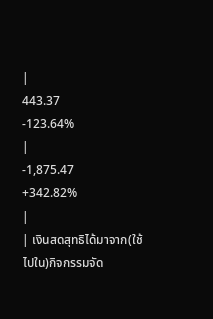|
443.37
-123.64%
|
-1,875.47
+342.82%
|
| เงินสดสุทธิได้มาจาก(ใช้ไปใน)กิจกรรมจัด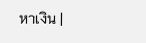หาเงิน |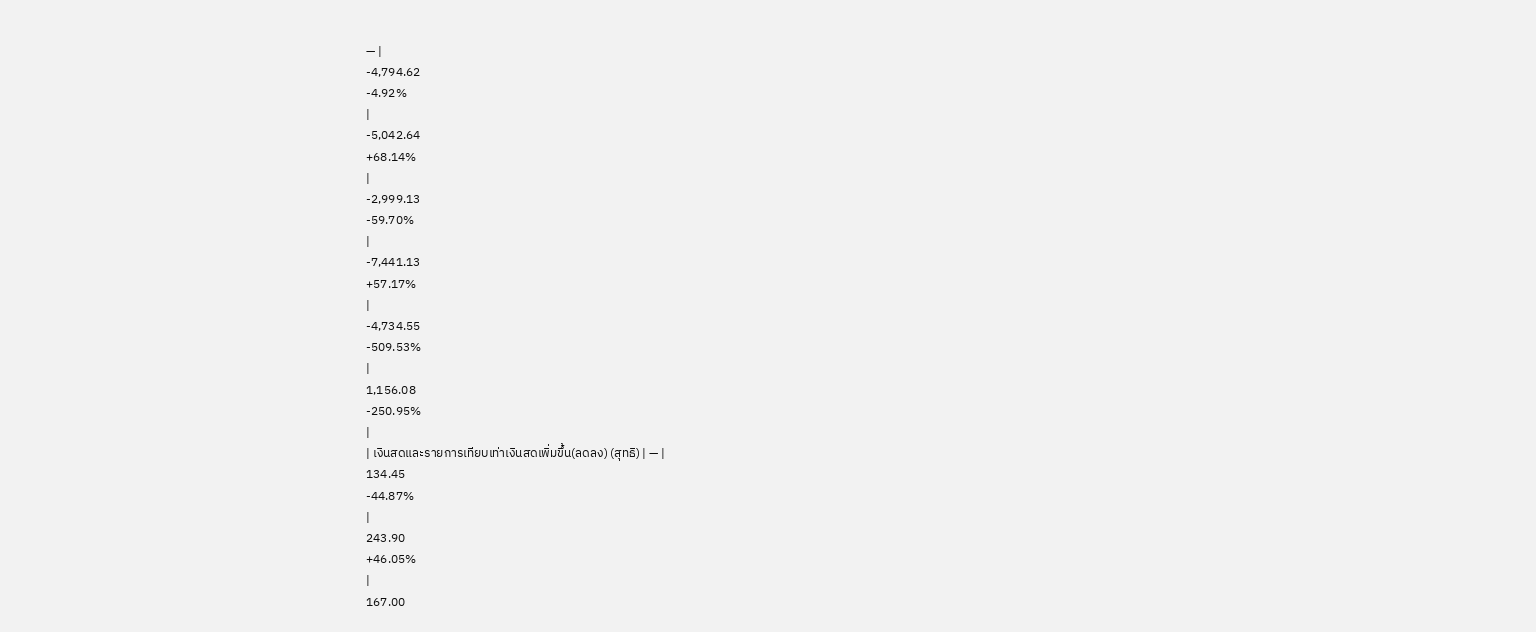— |
-4,794.62
-4.92%
|
-5,042.64
+68.14%
|
-2,999.13
-59.70%
|
-7,441.13
+57.17%
|
-4,734.55
-509.53%
|
1,156.08
-250.95%
|
| เงินสดและรายการเทียบเท่าเงินสดเพิ่มขึ้น(ลดลง) (สุทธิ) | — |
134.45
-44.87%
|
243.90
+46.05%
|
167.00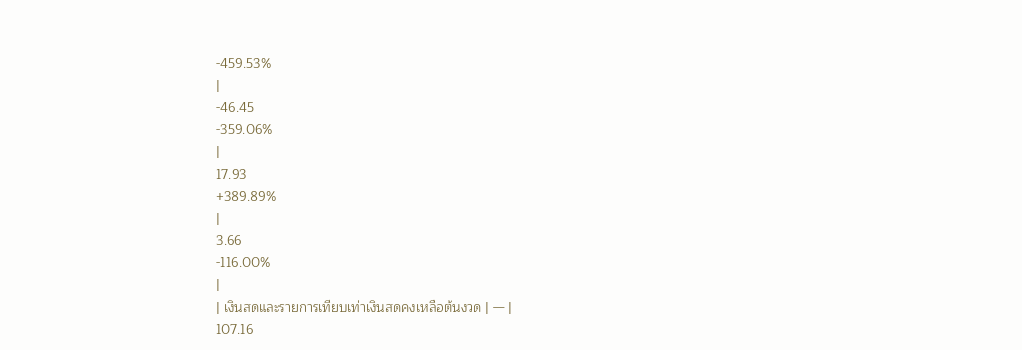-459.53%
|
-46.45
-359.06%
|
17.93
+389.89%
|
3.66
-116.00%
|
| เงินสดและรายการเทียบเท่าเงินสดคงเหลือต้นงวด | — |
107.16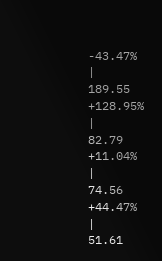-43.47%
|
189.55
+128.95%
|
82.79
+11.04%
|
74.56
+44.47%
|
51.61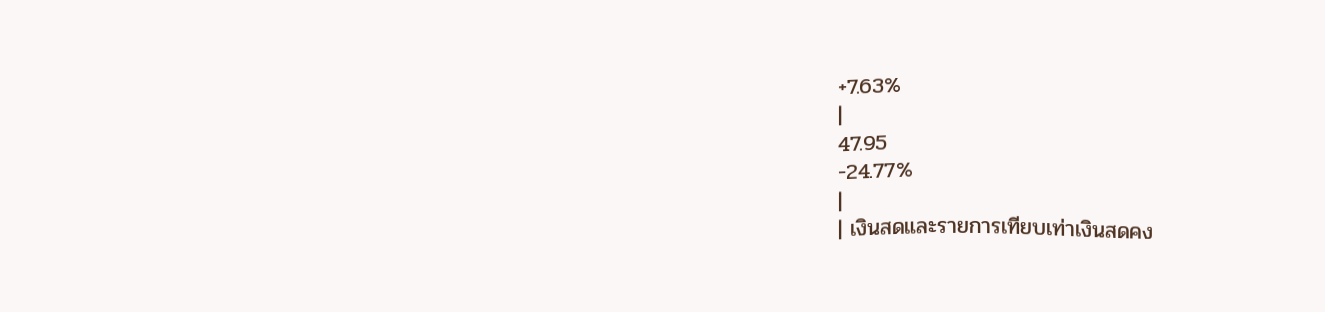+7.63%
|
47.95
-24.77%
|
| เงินสดและรายการเทียบเท่าเงินสดคง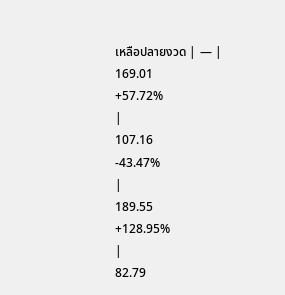เหลือปลายงวด | — |
169.01
+57.72%
|
107.16
-43.47%
|
189.55
+128.95%
|
82.79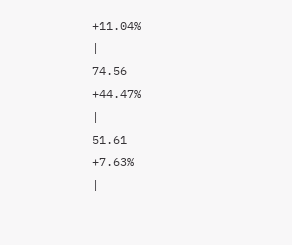+11.04%
|
74.56
+44.47%
|
51.61
+7.63%
|